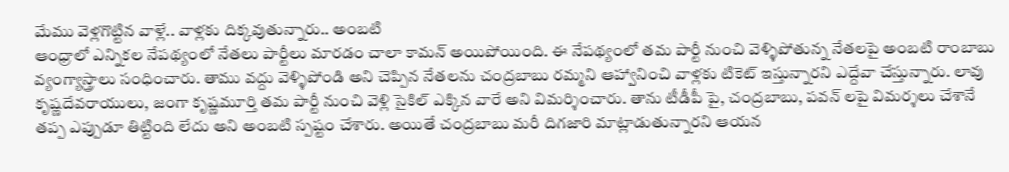మేము వెళ్లగొట్టిన వాళ్లే.. వాళ్లకు దిక్కవుతున్నారు.. అంబటి
ఆంధ్రాలో ఎన్నికల నేపథ్యంలో నేతలు పార్టీలు మారడం చాలా కామన్ అయిపోయింది. ఈ నేపథ్యంలో తమ పార్టీ నుంచి వెళ్ళిపోతున్న నేతలపై అంబటి రాంబాబు వ్యంగ్యాస్త్రాలు సంధించారు. తాము వద్దు వెళ్ళిపోండి అని చెప్పిన నేతలను చంద్రబాబు రమ్మని ఆహ్వానించి వాళ్లకు టికెట్ ఇస్తున్నారని ఎద్దేవా చేస్తున్నారు. లావు కృష్ణదేవరాయులు, జంగా కృష్ణమూర్తి తమ పార్టీ నుంచి వెళ్లి సైకిల్ ఎక్కిన వారే అని విమర్శించారు. తాను టీడీపీ పై, చంద్రబాబు, పవన్ లపై విమర్శలు చేశానే తప్ప ఎప్పుడూ తిట్టింది లేదు అని అంబటి స్పష్టం చేశారు. అయితే చంద్రబాబు మరీ దిగజారి మాట్లాడుతున్నారని ఆయన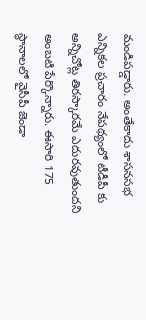మండిపడ్డారు. అంతేకాదు శాసనసభ ఎన్నికల ప్రచారం నేపథ్యంలో టీడీపీ కు అన్నిచోట్ల తిరస్కారమే ఎదురవుతుందని అంబటి పేర్కొన్నారు. ఈసారి 175 స్థానాలలో వైసీపీ జెండా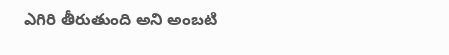ఎగిరి తీరుతుంది అని అంబటి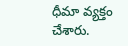ధీమా వ్యక్తం చేశారు.